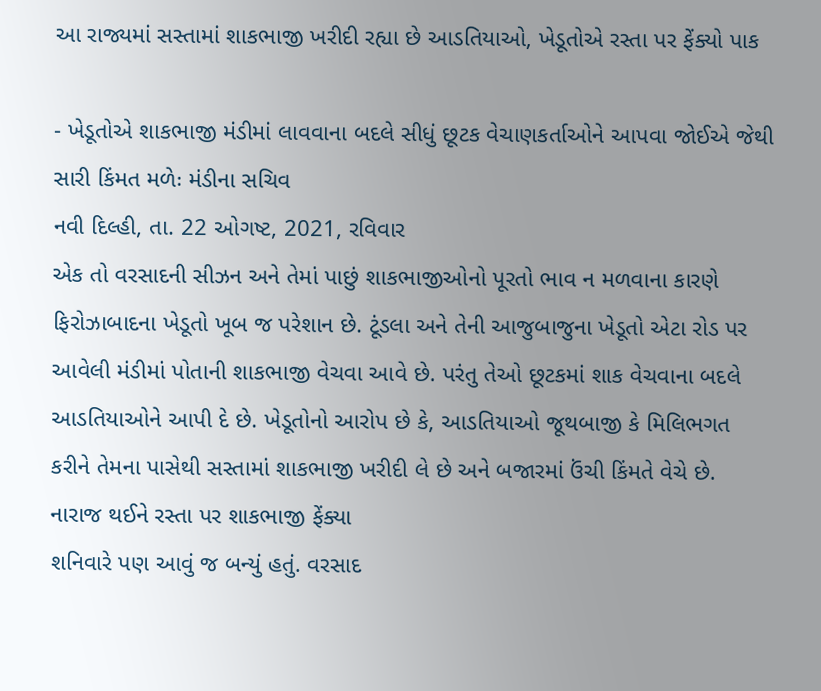આ રાજ્યમાં સસ્તામાં શાકભાજી ખરીદી રહ્યા છે આડતિયાઓ, ખેડૂતોએ રસ્તા પર ફેંક્યો પાક

- ખેડૂતોએ શાકભાજી મંડીમાં લાવવાના બદલે સીધું છૂટક વેચાણકર્તાઓને આપવા જોઈએ જેથી સારી કિંમત મળેઃ મંડીના સચિવ
નવી દિલ્હી, તા. 22 ઓગષ્ટ, 2021, રવિવાર
એક તો વરસાદની સીઝન અને તેમાં પાછું શાકભાજીઓનો પૂરતો ભાવ ન મળવાના કારણે ફિરોઝાબાદના ખેડૂતો ખૂબ જ પરેશાન છે. ટૂંડલા અને તેની આજુબાજુના ખેડૂતો એટા રોડ પર આવેલી મંડીમાં પોતાની શાકભાજી વેચવા આવે છે. પરંતુ તેઓ છૂટકમાં શાક વેચવાના બદલે આડતિયાઓને આપી દે છે. ખેડૂતોનો આરોપ છે કે, આડતિયાઓ જૂથબાજી કે મિલિભગત કરીને તેમના પાસેથી સસ્તામાં શાકભાજી ખરીદી લે છે અને બજારમાં ઉંચી કિંમતે વેચે છે.
નારાજ થઈને રસ્તા પર શાકભાજી ફેંક્યા
શનિવારે પણ આવું જ બન્યું હતું. વરસાદ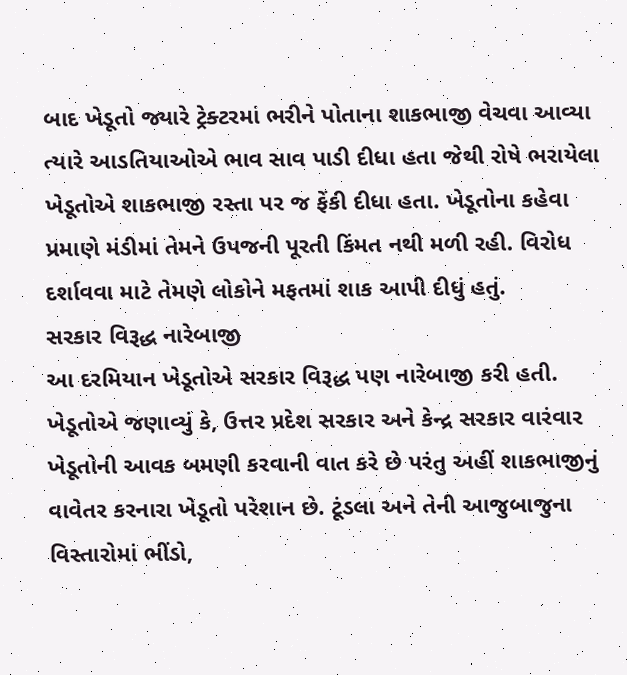બાદ ખેડૂતો જ્યારે ટ્રેક્ટરમાં ભરીને પોતાના શાકભાજી વેચવા આવ્યા ત્યારે આડતિયાઓએ ભાવ સાવ પાડી દીધા હતા જેથી રોષે ભરાયેલા ખેડૂતોએ શાકભાજી રસ્તા પર જ ફેંકી દીધા હતા. ખેડૂતોના કહેવા પ્રમાણે મંડીમાં તેમને ઉપજની પૂરતી કિંમત નથી મળી રહી. વિરોધ દર્શાવવા માટે તેમણે લોકોને મફતમાં શાક આપી દીધું હતું.
સરકાર વિરૂદ્ધ નારેબાજી
આ દરમિયાન ખેડૂતોએ સરકાર વિરૂદ્ધ પણ નારેબાજી કરી હતી. ખેડૂતોએ જણાવ્યું કે, ઉત્તર પ્રદેશ સરકાર અને કેન્દ્ર સરકાર વારંવાર ખેડૂતોની આવક બમણી કરવાની વાત કરે છે પરંતુ અહીં શાકભાજીનું વાવેતર કરનારા ખેડૂતો પરેશાન છે. ટૂંડલા અને તેની આજુબાજુના વિસ્તારોમાં ભીંડો,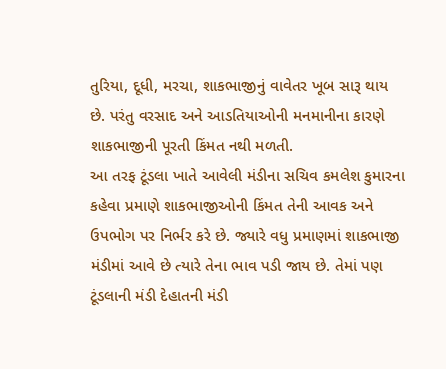તુરિયા, દૂધી, મરચા, શાકભાજીનું વાવેતર ખૂબ સારૂ થાય છે. પરંતુ વરસાદ અને આડતિયાઓની મનમાનીના કારણે શાકભાજીની પૂરતી કિંમત નથી મળતી.
આ તરફ ટૂંડલા ખાતે આવેલી મંડીના સચિવ કમલેશ કુમારના કહેવા પ્રમાણે શાકભાજીઓની કિંમત તેની આવક અને ઉપભોગ પર નિર્ભર કરે છે. જ્યારે વધુ પ્રમાણમાં શાકભાજી મંડીમાં આવે છે ત્યારે તેના ભાવ પડી જાય છે. તેમાં પણ ટૂંડલાની મંડી દેહાતની મંડી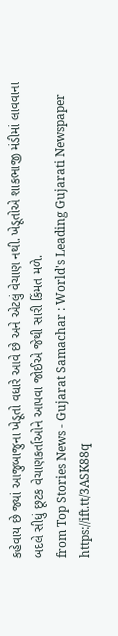કહેવાય છે જ્યાં આજુબાજુના ખેડૂતો વધારે આવે છે અને એટલું વેચાણ નથી. ખેડૂતોએ શાકભાજી મંડીમાં લાવવાના બદલે સીધું છૂટક વેચાણકર્તાઓને આપવા જોઈએ જેથી સારી કિંમત મળે.
from Top Stories News - Gujarat Samachar : World's Leading Gujarati Newspaper https://ift.tt/3ASK88q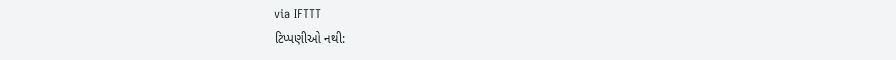via IFTTT
ટિપ્પણીઓ નથી: